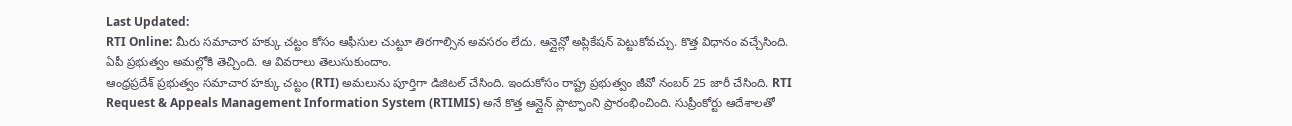Last Updated:
RTI Online: మీరు సమాచార హక్కు చట్టం కోసం ఆఫీసుల చుట్టూ తిరగాల్సిన అవసరం లేదు. ఆన్లైన్లో అప్లికేషన్ పెట్టుకోవచ్చు. కొత్త విధానం వచ్చేసింది. ఏపీ ప్రభుత్వం అమల్లోకి తెచ్చింది. ఆ వివరాలు తెలుసుకుందాం.
ఆంధ్రప్రదేశ్ ప్రభుత్వం సమాచార హక్కు చట్టం (RTI) అమలును పూర్తిగా డిజిటల్ చేసింది. ఇందుకోసం రాష్ట్ర ప్రభుత్వం జీవో నంబర్ 25 జారీ చేసింది. RTI Request & Appeals Management Information System (RTIMIS) అనే కొత్త ఆన్లైన్ ప్లాట్ఫాంని ప్రారంభించింది. సుప్రీంకోర్టు ఆదేశాలతో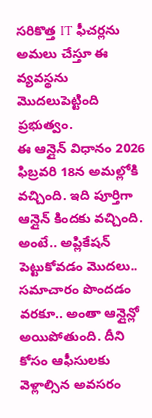సరికొత్త IT ఫీచర్లను అమలు చేస్తూ ఈ వ్యవస్థను మొదలుపెట్టింది ప్రభుత్వం.
ఈ ఆన్లైన్ విధానం 2026 ఫిబ్రవరి 18న అమల్లోకి వచ్చింది. ఇది పూర్తిగా ఆన్లైన్ కిందకు వచ్చింది. అంటే.. అప్లికేషన్ పెట్టుకోవడం మొదలు.. సమాచారం పొందడం వరకూ.. అంతా ఆన్లైన్లో అయిపోతుంది. దీని కోసం ఆఫీసులకు వెళ్లాల్సిన అవసరం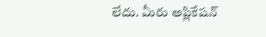లేదు. మీరు అప్లికేషన్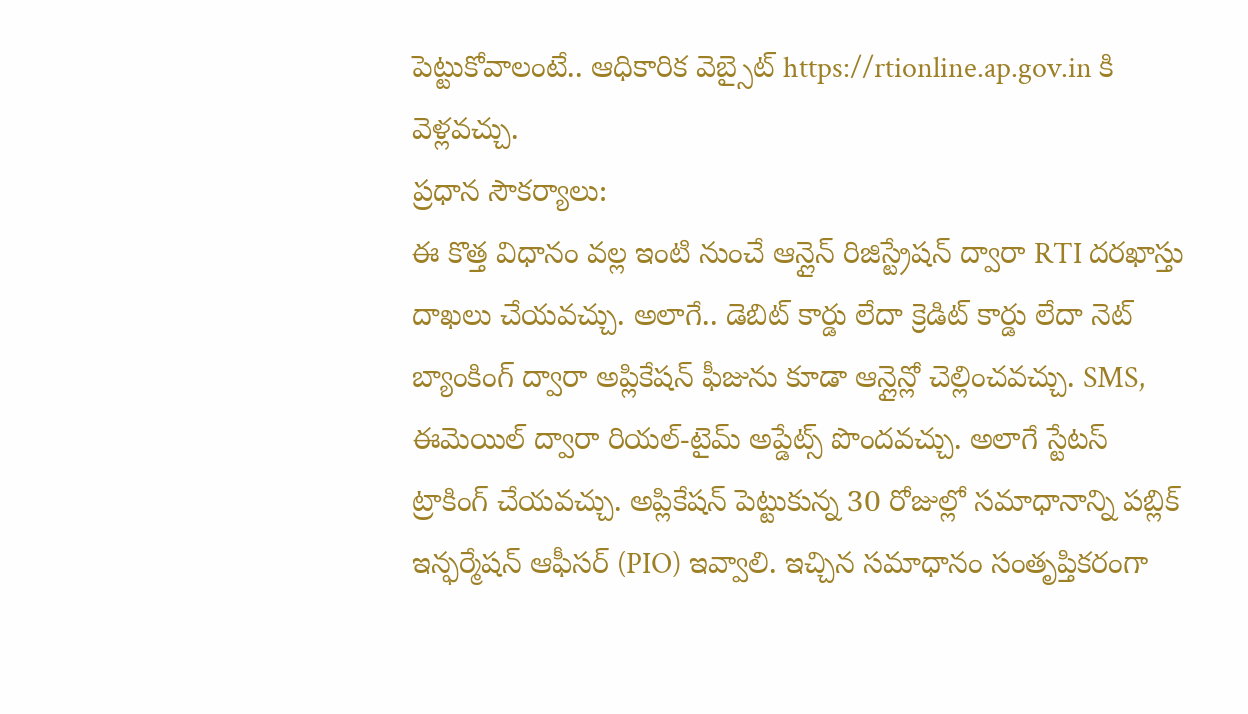పెట్టుకోవాలంటే.. ఆధికారిక వెబ్సైట్ https://rtionline.ap.gov.in కి వెళ్లవచ్చు.
ప్రధాన సౌకర్యాలు:
ఈ కొత్త విధానం వల్ల ఇంటి నుంచే ఆన్లైన్ రిజిస్ట్రేషన్ ద్వారా RTI దరఖాస్తు దాఖలు చేయవచ్చు. అలాగే.. డెబిట్ కార్డు లేదా క్రెడిట్ కార్డు లేదా నెట్ బ్యాంకింగ్ ద్వారా అప్లికేషన్ ఫీజును కూడా ఆన్లైన్లో చెల్లించవచ్చు. SMS, ఈమెయిల్ ద్వారా రియల్-టైమ్ అప్డేట్స్ పొందవచ్చు. అలాగే స్టేటస్ ట్రాకింగ్ చేయవచ్చు. అప్లికేషన్ పెట్టుకున్న 30 రోజుల్లో సమాధానాన్ని పబ్లిక్ ఇన్ఫర్మేషన్ ఆఫీసర్ (PIO) ఇవ్వాలి. ఇచ్చిన సమాధానం సంతృప్తికరంగా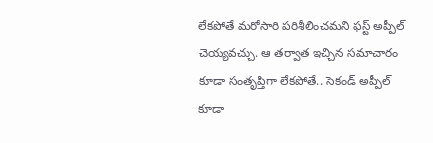లేకపోతే మరోసారి పరిశీలించమని ఫస్ట్ అప్పీల్ చెయ్యవచ్చు. ఆ తర్వాత ఇచ్చిన సమాచారం కూడా సంతృప్తిగా లేకపోతే.. సెకండ్ అప్పీల్ కూడా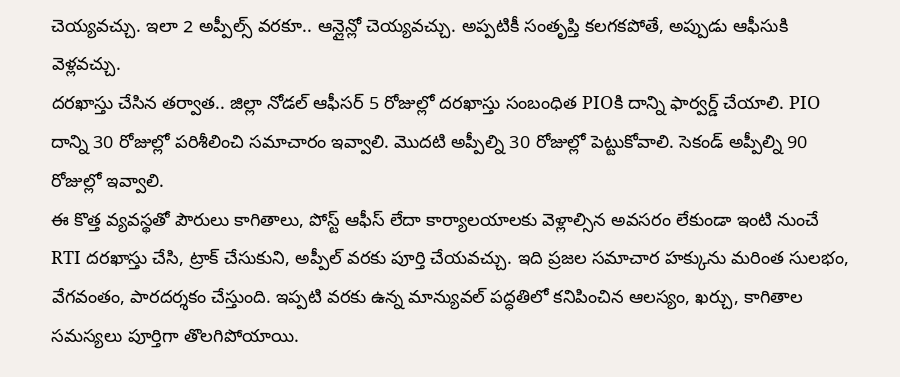చెయ్యవచ్చు. ఇలా 2 అప్పీల్స్ వరకూ.. ఆన్లైన్లో చెయ్యవచ్చు. అప్పటికీ సంతృప్తి కలగకపోతే, అప్పుడు ఆఫీసుకి వెళ్లవచ్చు.
దరఖాస్తు చేసిన తర్వాత.. జిల్లా నోడల్ ఆఫీసర్ 5 రోజుల్లో దరఖాస్తు సంబంధిత PIOకి దాన్ని ఫార్వర్డ్ చేయాలి. PIO దాన్ని 30 రోజుల్లో పరిశీలించి సమాచారం ఇవ్వాలి. మొదటి అప్పీల్ని 30 రోజుల్లో పెట్టుకోవాలి. సెకండ్ అప్పీల్ని 90 రోజుల్లో ఇవ్వాలి.
ఈ కొత్త వ్యవస్థతో పౌరులు కాగితాలు, పోస్ట్ ఆఫీస్ లేదా కార్యాలయాలకు వెళ్లాల్సిన అవసరం లేకుండా ఇంటి నుంచే RTI దరఖాస్తు చేసి, ట్రాక్ చేసుకుని, అప్పీల్ వరకు పూర్తి చేయవచ్చు. ఇది ప్రజల సమాచార హక్కును మరింత సులభం, వేగవంతం, పారదర్శకం చేస్తుంది. ఇప్పటి వరకు ఉన్న మాన్యువల్ పద్ధతిలో కనిపించిన ఆలస్యం, ఖర్చు, కాగితాల సమస్యలు పూర్తిగా తొలగిపోయాయి.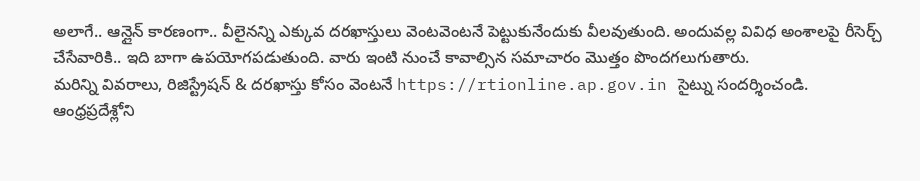అలాగే.. ఆన్లైన్ కారణంగా.. వీలైనన్ని ఎక్కువ దరఖాస్తులు వెంటవెంటనే పెట్టుకునేందుకు వీలవుతుంది. అందువల్ల వివిధ అంశాలపై రీసెర్చ్ చేసేవారికి.. ఇది బాగా ఉపయోగపడుతుంది. వారు ఇంటి నుంచే కావాల్సిన సమాచారం మొత్తం పొందగలుగుతారు.
మరిన్ని వివరాలు, రిజిస్ట్రేషన్ & దరఖాస్తు కోసం వెంటనే https://rtionline.ap.gov.in సైట్ను సందర్శించండి.
ఆంధ్రప్రదేశ్లోని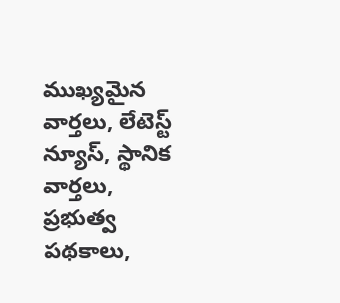ముఖ్యమైన వార్తలు, లేటెస్ట్ న్యూస్, స్థానిక వార్తలు, ప్రభుత్వ పథకాలు,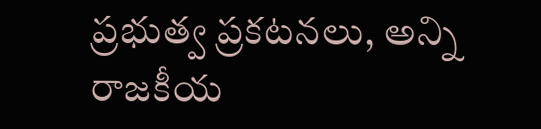ప్రభుత్వ ప్రకటనలు, అన్ని రాజకీయ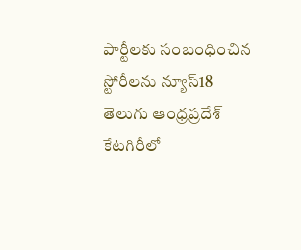పార్టీలకు సంబంధించిన స్టోరీలను న్యూస్18 తెలుగు ఆంధ్రప్రదేశ్ కేటగిరీలో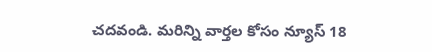చదవండి. మరిన్ని వార్తల కోసం న్యూస్ 18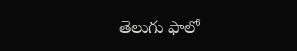తెలుగు ఫాలో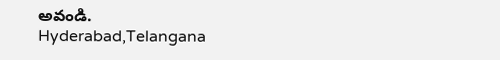అవండి.
Hyderabad,Telangana